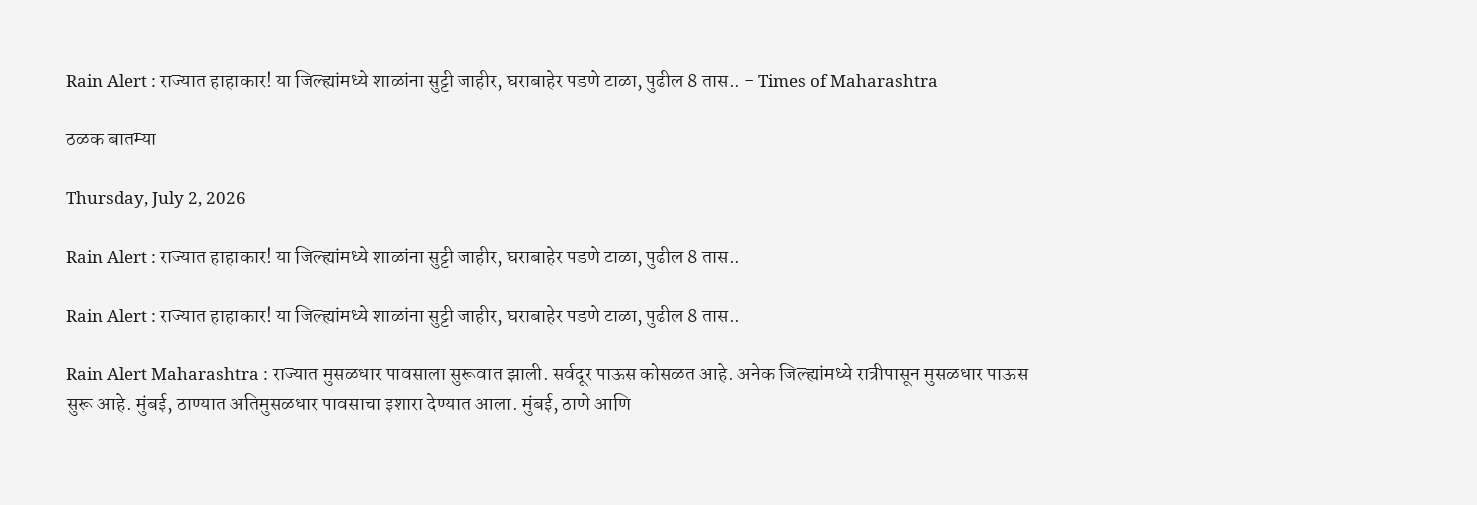Rain Alert : राज्यात हाहाकार! या जिल्ह्यांमध्ये शाळांना सुट्टी जाहीर, घराबाहेर पडणे टाळा, पुढील 8 तास.. - Times of Maharashtra

ठळक बातम्या

Thursday, July 2, 2026

Rain Alert : राज्यात हाहाकार! या जिल्ह्यांमध्ये शाळांना सुट्टी जाहीर, घराबाहेर पडणे टाळा, पुढील 8 तास..

Rain Alert : राज्यात हाहाकार! या जिल्ह्यांमध्ये शाळांना सुट्टी जाहीर, घराबाहेर पडणे टाळा, पुढील 8 तास..

Rain Alert Maharashtra : राज्यात मुसळधार पावसाला सुरूवात झाली. सर्वदूर पाऊस कोसळत आहे. अनेक जिल्ह्यांमध्ये रात्रीपासून मुसळधार पाऊस सुरू आहे. मुंबई, ठाण्यात अतिमुसळधार पावसाचा इशारा देण्यात आला. मुंबई, ठाणे आणि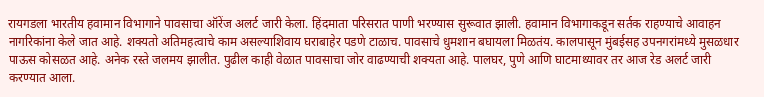रायगडला भारतीय हवामान विभागाने पावसाचा ऑरेंज अलर्ट जारी केला. हिंदमाता परिसरात पाणी भरण्यास सुरूवात झाली. हवामान विभागाकडून सर्तक राहण्याचे आवाहन नागरिकांना केले जात आहे. शक्यतो अतिमहत्वाचे काम असल्याशिवाय घराबाहेर पडणे टाळाच. पावसाचे धुमशान बघायला मिळतंय. कालपासून मुंबईसह उपनगरांमध्ये मुसळधार पाऊस कोसळत आहे. अनेक रस्ते जलमय झालीत. पुढील काही वेळात पावसाचा जोर वाढण्याची शक्यता आहे. पालघर, पुणे आणि घाटमाथ्यावर तर आज रेड अलर्ट जारी करण्यात आला.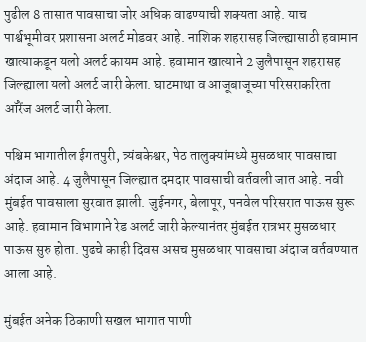पुढील 8 तासात पावसाचा जोर अधिक वाढण्याची शक्यता आहे. याच पार्श्वभूमीवर प्रशासना अलर्ट मोडवर आहे. नाशिक शहरासह जिल्ह्यासाठी हवामान खात्याकडून यलो अलर्ट कायम आहे. हवामान खात्याने 2 जुलैपासून शहरासह जिल्ह्याला यलो अलर्ट जारी केला. घाटमाथा व आजूबाजूच्या परिसराकरिता ऑरेंज अलर्ट जारी केला.

पश्चिम भागातील ईगतपुरी, त्र्यंबकेश्वर, पेठ तालुक्यांमध्ये मुसळधार पावसाचा अंदाज आहे. 4 जुलैपासून जिल्ह्यात दमदार पावसाची वर्तवली जात आहे. नवी मुंबईत पावसाला सुरवात झाली. जुईनगर, बेलापूर, पनवेल परिसरात पाऊस सुरू आहे. हवामान विभागाने रेड अलर्ट जारी केल्यानंतर मुंबईत रात्रभर मुसळधार पाऊस सुरु होता. पुढचे काही दिवस असच मुसळधार पावसाचा अंदाज वर्तवण्यात आला आहे.

मुंबईत अनेक ठिकाणी सखल भागात पाणी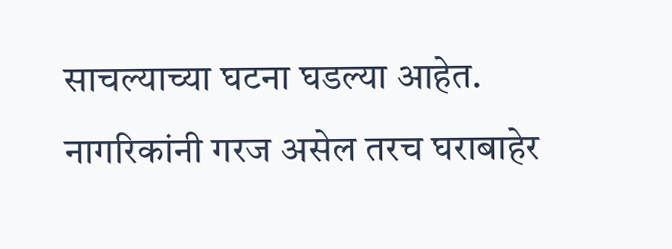साचल्याच्या घटना घडल्या आहेत. नागरिकांनी गरज असेल तरच घराबाहेर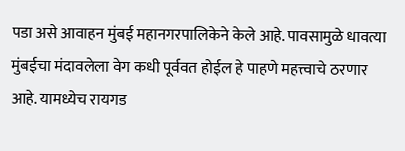पडा असे आवाहन मुंबई महानगरपालिकेने केले आहे. पावसामुळे धावत्या मुंबईचा मंदावलेला वेग कधी पूर्ववत होईल हे पाहणे महत्त्वाचे ठरणार आहे. यामध्येच रायगड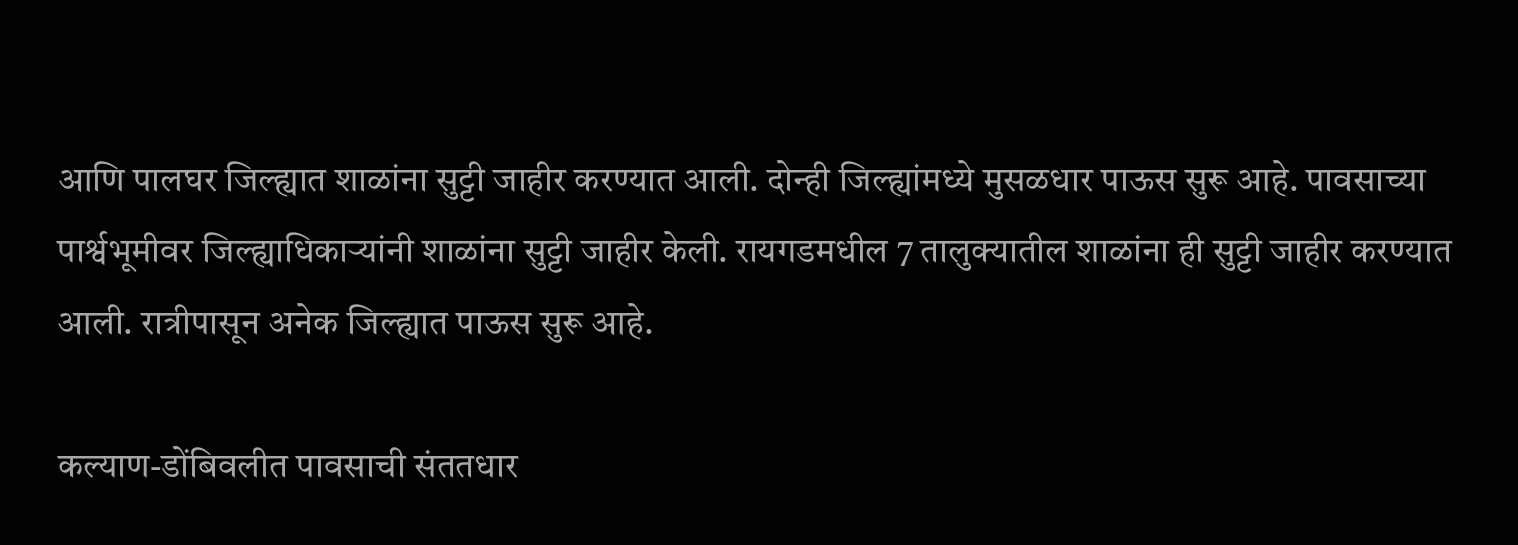आणि पालघर जिल्ह्यात शाळांना सुट्टी जाहीर करण्यात आली. दोन्ही जिल्ह्यांमध्ये मुसळधार पाऊस सुरू आहे. पावसाच्या पार्श्वभूमीवर जिल्ह्याधिकाऱ्यांनी शाळांना सुट्टी जाहीर केली. रायगडमधील 7 तालुक्यातील शाळांना ही सुट्टी जाहीर करण्यात आली. रात्रीपासून अनेक जिल्ह्यात पाऊस सुरू आहे.

कल्याण-डोंबिवलीत पावसाची संततधार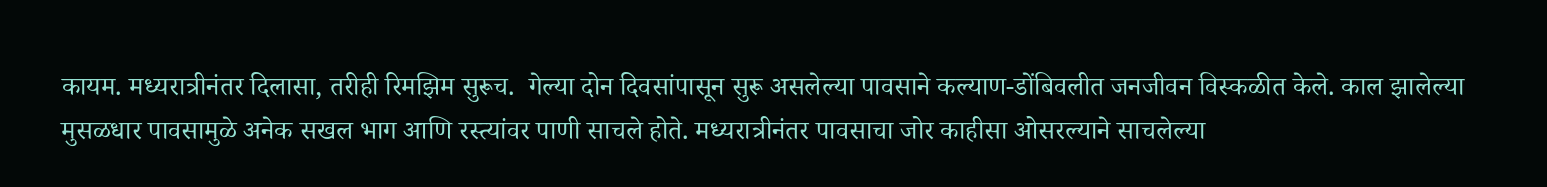कायम. मध्यरात्रीनंतर दिलासा, तरीही रिमझिम सुरूच.  गेल्या दोन दिवसांपासून सुरू असलेल्या पावसाने कल्याण-डोंबिवलीत जनजीवन विस्कळीत केले. काल झालेल्या मुसळधार पावसामुळे अनेक सखल भाग आणि रस्त्यांवर पाणी साचले होते. मध्यरात्रीनंतर पावसाचा जोर काहीसा ओसरल्याने साचलेल्या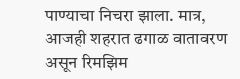पाण्याचा निचरा झाला. मात्र, आजही शहरात ढगाळ वातावरण असून रिमझिम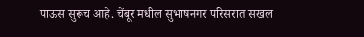पाऊस सुरूच आहे. चेंबूर मधील सुभाषनगर परिसरात सखल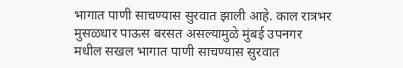भागात पाणी साचण्यास सुरवात झाली आहे. काल रात्रभर मुसळधार पाऊस बरसत असल्यामुळे मुंबई उपनगर मधील सखल भागात पाणी साचण्यास सुरवात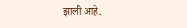झाली आहे.